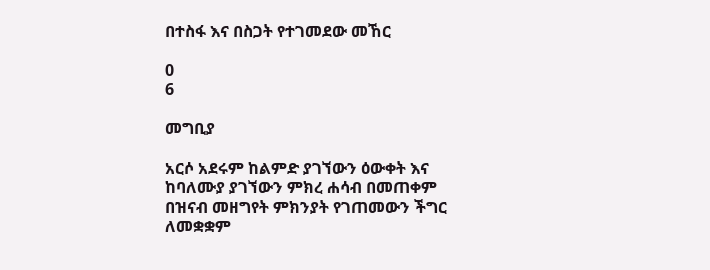በተስፋ እና በስጋት የተገመደው መኸር

0
6

መግቢያ

አርሶ አደሩም ከልምድ ያገኘውን ዕውቀት እና ከባለሙያ ያገኘውን ምክረ ሐሳብ በመጠቀም በዝናብ መዘግየት ምክንያት የገጠመውን ችግር ለመቋቋም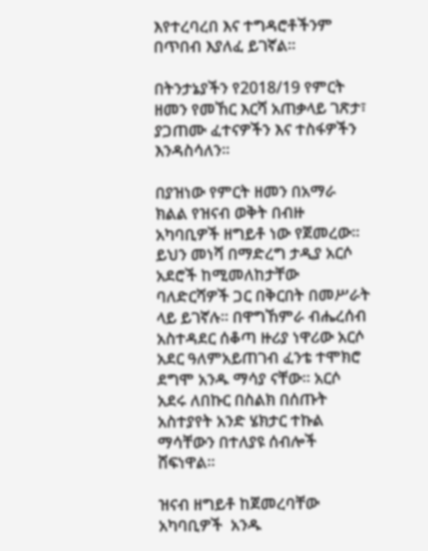እየተረባረበ እና ተግዳሮቶችንም በጥበብ እያለፈ ይገኛል።

በትንታኔያችን የ2018/19 የምርት ዘመን የመኸር እርሻ አጠቃላይ ገጽታ፣ ያጋጠሙ ፈተናዎችን እና ተስፋዎችን እንዳስሳለን።

በያዝነው የምርት ዘመን በአማራ ክልል የዝናብ ወቅት በብዙ አካባቢዎች ዘግይቶ ነው የጀመረው። ይህን መነሻ በማድረግ ታዲያ አርሶ አደሮች ከሚመለከታቸው ባለድርሻዎች ጋር በቅርበት በመሥራት ላይ ይገኛሉ። በዋግኸምራ ብሔረሰብ አስተዳደር ሰቆጣ ዙሪያ ነዋሪው አርሶ አደር ዓለምአይጠገብ ፈንቴ ተሞክሮ ደግሞ አንዱ ማሳያ ናቸው። አርሶ አደሩ ለበኩር በስልክ በሰጡት አስተያየት አንድ ሄክታር ተኩል ማሳቸውን በተለያዩ ሰብሎች ሸፍነዋል።

ዝናብ ዘግይቶ ከጀመረባቸው አካባቢዎች  አንዱ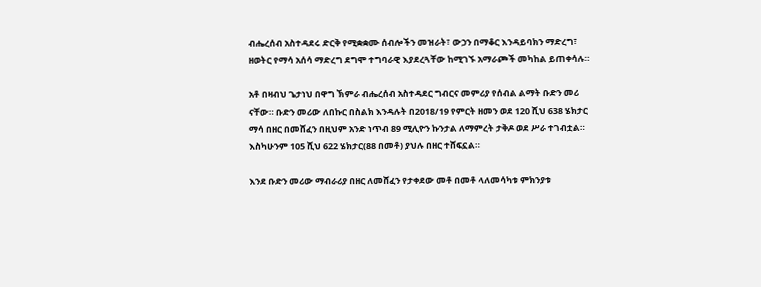ብሔረሰብ አስተዳደሩ ድርቅ የሚቋቋሙ ሰብሎችን መዝራት፣ ውኃን በማቆር እንዳይባክን ማድረግ፣ ዘወትር የማሳ አሰሳ ማድረግ ደግሞ ተግባራዊ እያደረጓቸው ከሚገኙ አማራጮች መካከል ይጠቀሳሉ።

አቶ በዛብህ ጌታነህ በዋግ ኽምራ ብሔረሰብ አስተዳደር ግብርና መምሪያ የሰብል ልማት ቡድን መሪ ናቸው። ቡድን መሪው ለበኩር በስልክ እንዳሉት በ2018/19 የምርት ዘመን ወደ 120 ሺህ 638 ሄክታር ማሳ በዘር በመሸፈን በዚህም አንድ ነጥብ 89 ሚሊዮን ኩንታል ለማምረት ታቅዶ ወደ ሥራ ተገብቷል። እስካሁንም 105 ሺህ 622 ሄክታር(88 በመቶ) ያህሉ በዘር ተሸፍኗል።

እንደ ቡድን መሪው ማብራሪያ በዘር ለመሸፈን የታቀደው መቶ በመቶ ላለመሳካቱ ምክንያቱ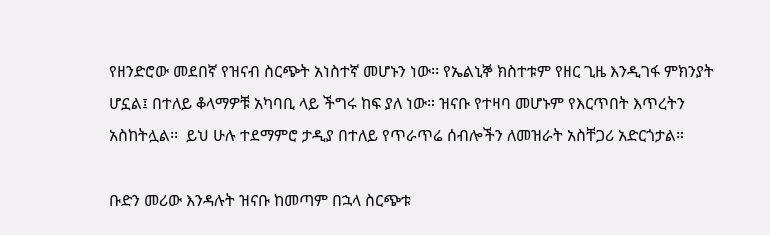የዘንድሮው መደበኛ የዝናብ ስርጭት አነስተኛ መሆኑን ነው፡፡ የኤልኒኞ ክስተቱም የዘር ጊዜ እንዲገፋ ምክንያት ሆኗል፤ በተለይ ቆላማዎቹ አካባቢ ላይ ችግሩ ከፍ ያለ ነው። ዝናቡ የተዛባ መሆኑም የእርጥበት እጥረትን አስከትሏል፡፡  ይህ ሁሉ ተደማምሮ ታዲያ በተለይ የጥራጥሬ ሰብሎችን ለመዝራት አስቸጋሪ አድርጎታል።

ቡድን መሪው እንዳሉት ዝናቡ ከመጣም በኋላ ስርጭቱ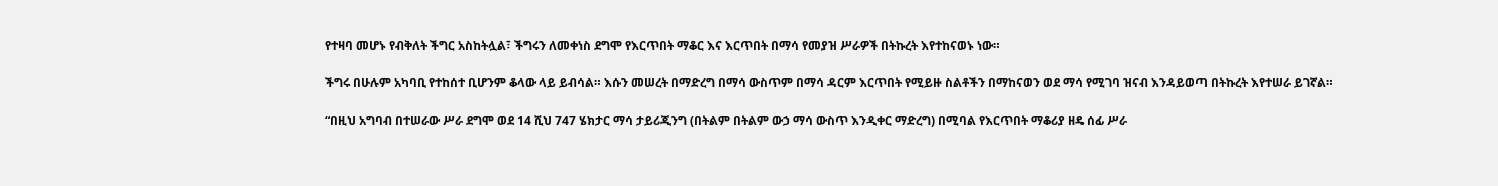የተዛባ መሆኑ የብቅለት ችግር አስከትሏል፣ ችግሩን ለመቀነስ ደግሞ የእርጥበት ማቆር እና እርጥበት በማሳ የመያዝ ሥራዎች በትኩረት እየተከናወኑ ነው።

ችግሩ በሁሉም አካባቢ የተከሰተ ቢሆንም ቆላው ላይ ይብሳል። እሱን መሠረት በማድረግ በማሳ ውስጥም በማሳ ዳርም እርጥበት የሚይዙ ስልቶችን በማከናወን ወደ ማሳ የሚገባ ዝናብ እንዳይወጣ በትኩረት እየተሠራ ይገኛል።

“በዚህ አግባብ በተሠራው ሥራ ደግሞ ወደ 14 ሺህ 747 ሄክታር ማሳ ታይሪጂንግ (በትልም በትልም ውኃ ማሳ ውስጥ እንዲቀር ማድረግ) በሚባል የእርጥበት ማቆሪያ ዘዴ ሰፊ ሥራ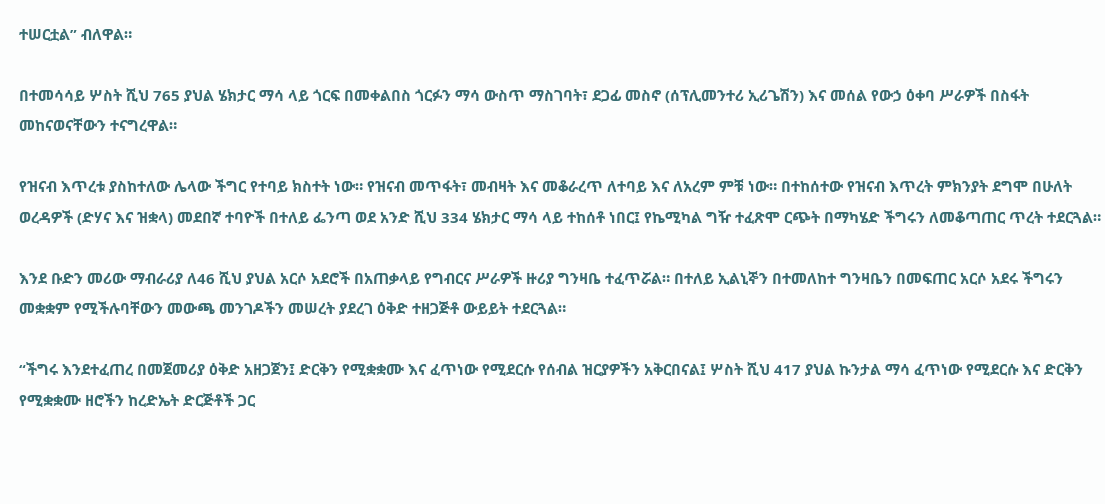ተሠርቷል” ብለዋል።

በተመሳሳይ ሦስት ሺህ 765 ያህል ሄክታር ማሳ ላይ ጎርፍ በመቀልበስ ጎርፉን ማሳ ውስጥ ማስገባት፣ ደጋፊ መስኖ (ሰፕሊመንተሪ ኢሪጌሽን) እና መሰል የውኃ ዕቀባ ሥራዎች በስፋት መከናወናቸውን ተናግረዋል።

የዝናብ እጥረቱ ያስከተለው ሌላው ችግር የተባይ ክስተት ነው። የዝናብ መጥፋት፣ መብዛት እና መቆራረጥ ለተባይ እና ለአረም ምቹ ነው። በተከሰተው የዝናብ እጥረት ምክንያት ደግሞ በሁለት ወረዳዎች (ድሃና እና ዝቋላ) መደበኛ ተባዮች በተለይ ፌንጣ ወደ አንድ ሺህ 334 ሄክታር ማሳ ላይ ተከሰቶ ነበር፤ የኬሚካል ግዥ ተፈጽሞ ርጭት በማካሄድ ችግሩን ለመቆጣጠር ጥረት ተደርጓል።

እንደ ቡድን መሪው ማብራሪያ ለ46 ሺህ ያህል አርሶ አደሮች በአጠቃላይ የግብርና ሥራዎች ዙሪያ ግንዛቤ ተፈጥሯል። በተለይ ኢልኒኞን በተመለከተ ግንዛቤን በመፍጠር አርሶ አደሩ ችግሩን መቋቋም የሚችሉባቸውን መውጫ መንገዶችን መሠረት ያደረገ ዕቅድ ተዘጋጅቶ ውይይት ተደርጓል።

“ችግሩ እንደተፈጠረ በመጀመሪያ ዕቅድ አዘጋጀን፤ ድርቅን የሚቋቋሙ እና ፈጥነው የሚደርሱ የሰብል ዝርያዎችን አቅርበናል፤ ሦስት ሺህ 417 ያህል ኩንታል ማሳ ፈጥነው የሚደርሱ እና ድርቅን የሚቋቋሙ ዘሮችን ከረድኤት ድርጅቶች ጋር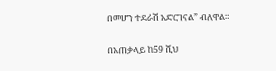በመሆን ተደራሽ አድርገናል” ብለዋል።

በአጠቃላይ ከ59 ሺህ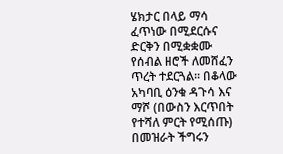ሄክታር በላይ ማሳ ፈጥነው በሚደርሱና ድርቅን በሚቋቋሙ የሰብል ዘሮች ለመሸፈን ጥረት ተደርጓል። በቆላው አካባቢ ዕንቁ ዳጉሳ እና ማሾ (በውስን እርጥበት የተሻለ ምርት የሚሰጡ) በመዝራት ችግሩን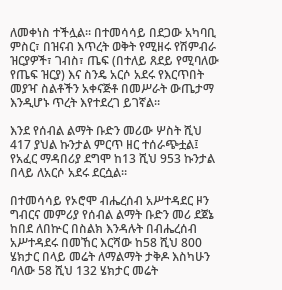ለመቀነስ ተችሏል። በተመሳሳይ በደጋው አካባቢ ምስር፣ በዝናብ እጥረት ወቅት የሚዘሩ የሽምብራ ዝርያዎች፣ ገብስ፣ ጤፍ (በተለይ ጸደይ የሚባለው የጤፍ ዝርያ) እና ስንዴ አርሶ አደሩ የእርጥበት መያዣ ስልቶችን አቀናጅቶ በመሥራት ውጤታማ እንዲሆኑ ጥረት እየተደረገ ይገኛል።

እንደ የሰብል ልማት ቡድን መሪው ሦስት ሺህ 417 ያህል ኩንታል ምርጥ ዘር ተሰራጭቷል፤ የአፈር ማዳበሪያ ደግሞ ከ13 ሺህ 953 ኩንታል በላይ ለአርሶ አደሩ ደርሷል።

በተመሳሳይ የኦሮሞ ብሔረሰብ አሥተዳደር ዞን ግብርና መምሪያ የሰብል ልማት ቡድን መሪ ደጀኔ ከበደ ለበኵር በስልክ እንዳሉት በብሔረሰብ አሥተዳደሩ በመኸር እርሻው ከ58 ሺህ 800 ሄክታር በላይ መሬት ለማልማት ታቅዶ እስካሁን ባለው 58 ሺህ 132 ሄክታር መሬት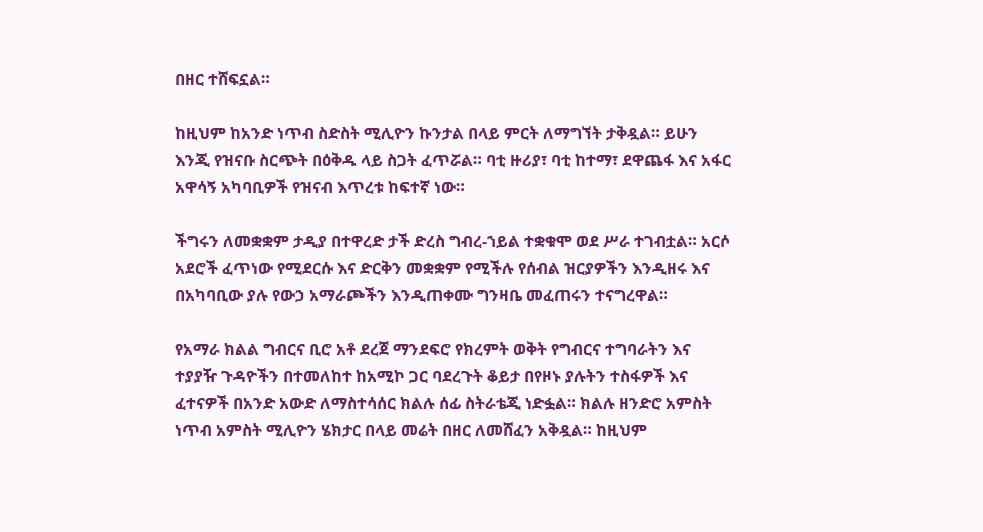በዘር ተሸፍኗል።

ከዚህም ከአንድ ነጥብ ስድስት ሚሊዮን ኩንታል በላይ ምርት ለማግኘት ታቅዷል። ይሁን እንጂ የዝናቡ ስርጭት በዕቅዱ ላይ ስጋት ፈጥሯል። ባቲ ዙሪያ፣ ባቲ ከተማ፣ ደዋጨፋ እና አፋር አዋሳኝ አካባቢዎች የዝናብ እጥረቱ ከፍተኛ ነው።

ችግሩን ለመቋቋም ታዲያ በተዋረድ ታች ድረስ ግብረ-ኀይል ተቋቁሞ ወደ ሥራ ተገብቷል። አርሶ አደሮች ፈጥነው የሚደርሱ እና ድርቅን መቋቋም የሚችሉ የሰብል ዝርያዎችን እንዲዘሩ እና በአካባቢው ያሉ የውኃ አማራጮችን እንዲጠቀሙ ግንዛቤ መፈጠሩን ተናግረዋል።

የአማራ ክልል ግብርና ቢሮ አቶ ደረጀ ማንደፍሮ የክረምት ወቅት የግብርና ተግባራትን እና ተያያዥ ጉዳዮችን በተመለከተ ከአሚኮ ጋር ባደረጉት ቆይታ በየዞኑ ያሉትን ተስፋዎች እና ፈተናዎች በአንድ አውድ ለማስተሳሰር ክልሉ ሰፊ ስትራቴጂ ነድፏል። ክልሉ ዘንድሮ አምስት ነጥብ አምስት ሚሊዮን ሄክታር በላይ መሬት በዘር ለመሸፈን አቅዷል። ከዚህም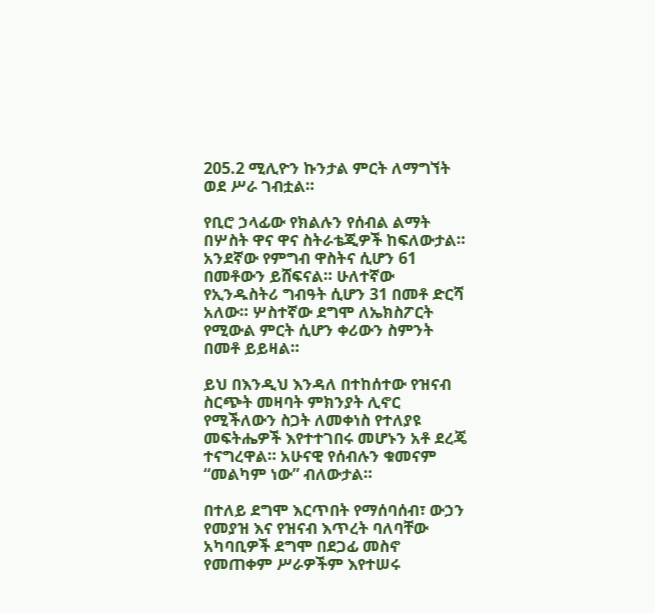205.2 ሚሊዮን ኩንታል ምርት ለማግኘት ወደ ሥራ ገብቷል።

የቢሮ ኃላፊው የክልሉን የሰብል ልማት በሦስት ዋና ዋና ስትራቴጂዎች ከፍለውታል። አንደኛው የምግብ ዋስትና ሲሆን 61 በመቶውን ይሸፍናል። ሁለተኛው የኢንዱስትሪ ግብዓት ሲሆን 31 በመቶ ድርሻ አለው። ሦስተኛው ደግሞ ለኤክስፖርት የሚውል ምርት ሲሆን ቀሪውን ስምንት በመቶ ይይዛል።

ይህ በእንዲህ እንዳለ በተከሰተው የዝናብ ስርጭት መዛባት ምክንያት ሊኖር የሚችለውን ስጋት ለመቀነስ የተለያዩ መፍትሔዎች እየተተገበሩ መሆኑን አቶ ደረጄ ተናግረዋል። አሁናዊ የሰብሉን ቁመናም “መልካም ነው” ብለውታል።

በተለይ ደግሞ እርጥበት የማሰባሰብ፣ ውኃን የመያዝ እና የዝናብ እጥረት ባለባቸው አካባቢዎች ደግሞ በደጋፊ መስኖ የመጠቀም ሥራዎችም እየተሠሩ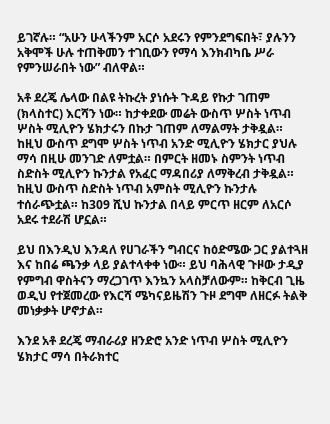ይገኛሉ። “አሁን ሁላችንም አርሶ አደሩን የምንደግፍበት፣ ያሉንን አቅሞች ሁሉ ተጠቅመን ተገቢውን የማሳ እንክብካቤ ሥራ የምንሠራበት ነው” ብለዋል።

አቶ ደረጄ ሌላው በልዩ ትኩረት ያነሱት ጉዳይ የኩታ ገጠም (ክላስተር) እርሻን ነው። ከታቀደው መሬት ውስጥ ሦስት ነጥብ ሦስት ሚሊዮን ሄክታሩን በኩታ ገጠም ለማልማት ታቅዷል። ከዚህ ውስጥ ደግሞ ሦስት ነጥብ አንድ ሚሊዮን ሄክታር ያህሉ ማሳ በዚሁ መንገድ ለምቷል። በምርት ዘመኑ ስምንት ነጥብ ስድስት ሚሊዮን ኩንታል የአፈር ማዳበሪያ ለማቅረብ ታቅዷል። ከዚህ ውስጥ ስድስት ነጥብ አምስት ሚሊዮን ኩንታሉ ተሰራጭቷል። ከ309 ሺህ ኩንታል በላይ ምርጥ ዘርም ለአርሶ አደሩ ተደራሽ ሆኗል።

ይህ በእንዲህ እንዳለ የሀገራችን ግብርና ከዕድሜው ጋር ያልተጓዘ እና ከበሬ ጫንቃ ላይ ያልተላቀቀ ነው። ይህ ባሕላዊ ጉዞው ታዲያ የምግብ ዋስትናን ማረጋገጥ እንኳን አላስቻለውም። ከቅርብ ጊዜ ወዲህ የተጀመረው የእርሻ ሜካናይዜሽን ጉዞ ደግሞ ለዘርፉ ትልቅ መነቃቃት ሆኖታል።

እንደ አቶ ደረጄ ማብራሪያ ዘንድሮ አንድ ነጥብ ሦስት ሚሊዮን ሄክታር ማሳ በትራክተር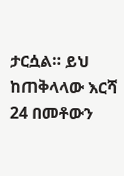ታርሷል። ይህ ከጠቅላላው እርሻ 24 በመቶውን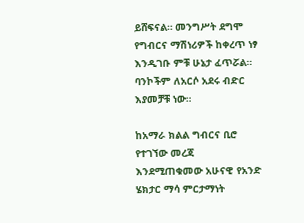ይሸፍናል። መንግሥት ደግሞ የግብርና ማሽነሪዎች ከቀረጥ ነፃ እንዲገቡ ምቹ ሁኔታ ፈጥሯል። ባንኮችም ለአርሶ አደሩ ብድር እያመቻቹ ነው።

ከአማራ ክልል ግብርና ቢሮ የተገኘው መረጃ እንደሚጠቁመው አሁናዊ የአንድ ሄክታር ማሳ ምርታማነት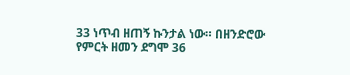33 ነጥብ ዘጠኝ ኩንታል ነው። በዘንድሮው የምርት ዘመን ደግሞ 36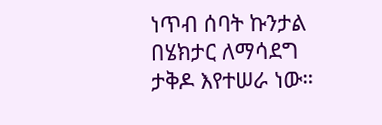ነጥብ ሰባት ኩንታል በሄክታር ለማሳደግ ታቅዶ እየተሠራ ነው።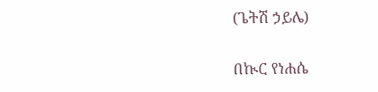(ጌትሽ ኃይሌ)

በኲር የነሐሴ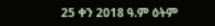25 ቀን 2018 ዓ.ም ዕትም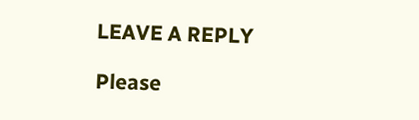LEAVE A REPLY

Please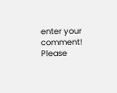enter your comment!
Please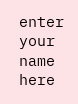enter your name here